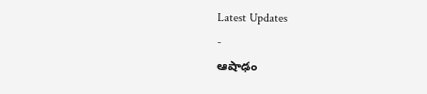Latest Updates
-
ఆషాఢం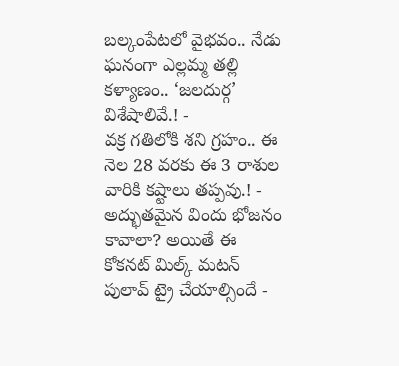బల్కంపేటలో వైభవం.. నేడు ఘనంగా ఎల్లమ్మ తల్లి కళ్యాణం.. ‘జలదుర్గ’ విశేషాలివే.! -
వక్ర గతిలోకి శని గ్రహం.. ఈ నెల 28 వరకు ఈ 3 రాశుల వారికి కష్టాలు తప్పవు.! -
అద్భుతమైన విందు భోజనం కావాలా? అయితే ఈ కోకనట్ మిల్క్ మటన్ పులావ్ ట్రై చేయాల్సిందే -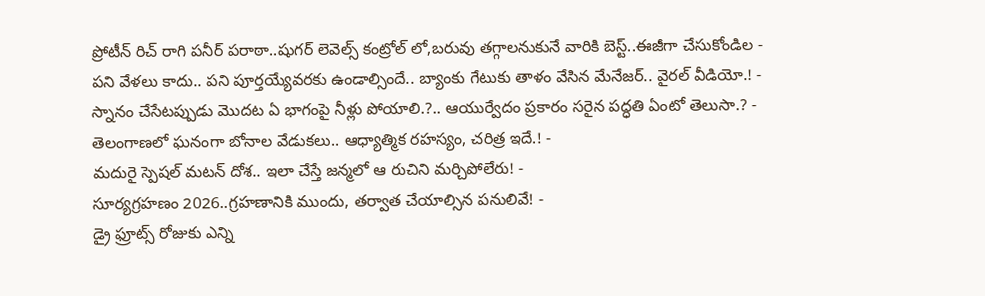ప్రోటీన్ రిచ్ రాగి పనీర్ పరాఠా..షుగర్ లెవెల్స్ కంట్రోల్ లో,బరువు తగ్గాలనుకునే వారికి బెస్ట్..ఈజీగా చేసుకోండిల -
పని వేళలు కాదు.. పని పూర్తయ్యేవరకు ఉండాల్సిందే.. బ్యాంకు గేటుకు తాళం వేసిన మేనేజర్.. వైరల్ వీడియో.! -
స్నానం చేసేటప్పుడు మొదట ఏ భాగంపై నీళ్లు పోయాలి.?.. ఆయుర్వేదం ప్రకారం సరైన పద్ధతి ఏంటో తెలుసా.? -
తెలంగాణలో ఘనంగా బోనాల వేడుకలు.. ఆధ్యాత్మిక రహస్యం, చరిత్ర ఇదే.! -
మదురై స్పెషల్ మటన్ దోశ.. ఇలా చేస్తే జన్మలో ఆ రుచిని మర్చిపోలేరు! -
సూర్యగ్రహణం 2026..గ్రహణానికి ముందు, తర్వాత చేయాల్సిన పనులివే! -
డ్రై ఫ్రూట్స్ రోజుకు ఎన్ని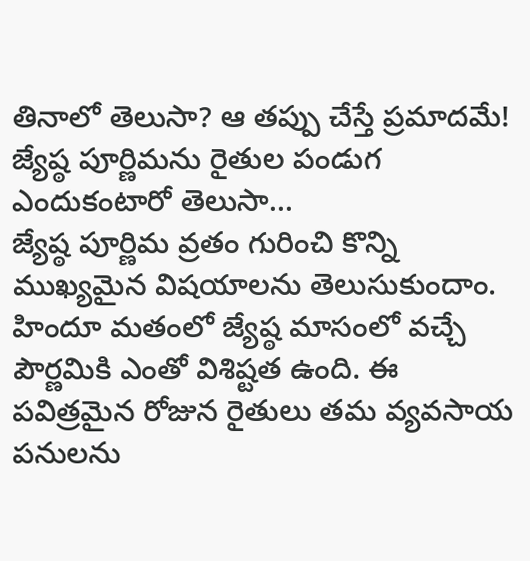తినాలో తెలుసా? ఆ తప్పు చేస్తే ప్రమాదమే!
జ్యేష్ఠ పూర్ణిమను రైతుల పండుగ ఎందుకంటారో తెలుసా...
జ్యేష్ఠ పూర్ణిమ వ్రతం గురించి కొన్ని ముఖ్యమైన విషయాలను తెలుసుకుందాం.
హిందూ మతంలో జ్యేష్ఠ మాసంలో వచ్చే పౌర్ణమికి ఎంతో విశిష్టత ఉంది. ఈ పవిత్రమైన రోజున రైతులు తమ వ్యవసాయ పనులను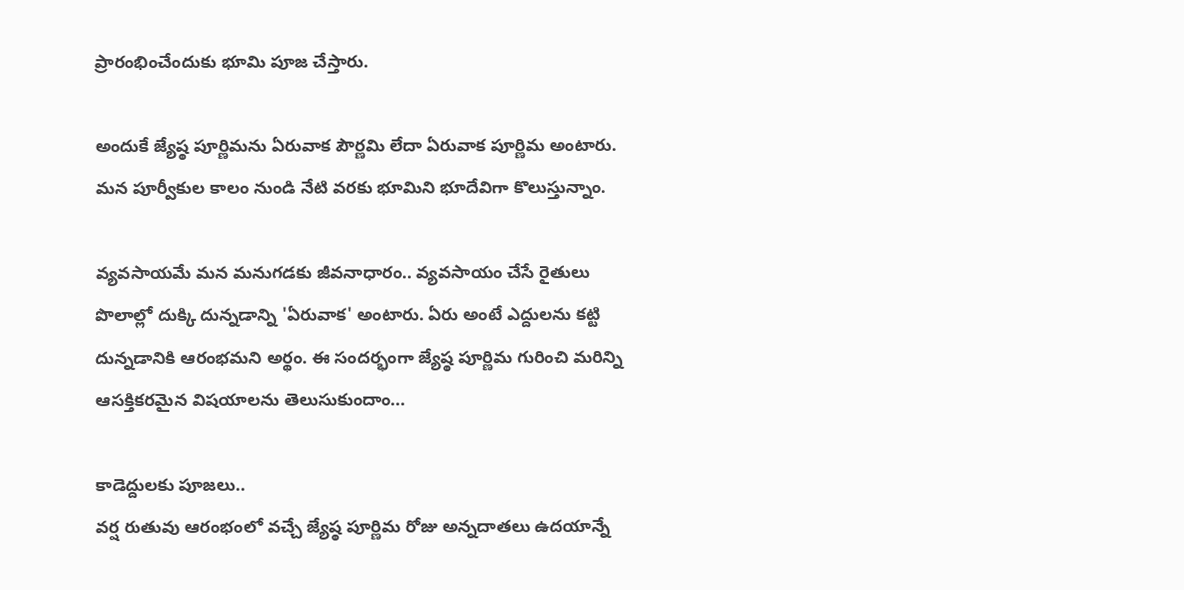ప్రారంభించేందుకు భూమి పూజ చేస్తారు.

అందుకే జ్యేష్ఠ పూర్ణిమను ఏరువాక పౌర్ణమి లేదా ఏరువాక పూర్ణిమ అంటారు. మన పూర్వీకుల కాలం నుండి నేటి వరకు భూమిని భూదేవిగా కొలుస్తున్నాం.

వ్యవసాయమే మన మనుగడకు జీవనాధారం.. వ్యవసాయం చేసే రైతులు పొలాల్లో దుక్కి దున్నడాన్ని 'ఏరువాక' అంటారు. ఏరు అంటే ఎద్దులను కట్టి దున్నడానికి ఆరంభమని అర్థం. ఈ సందర్భంగా జ్యేష్ఠ పూర్ణిమ గురించి మరిన్ని ఆసక్తికరమైన విషయాలను తెలుసుకుందాం...

కాడెద్దులకు పూజలు..
వర్ష రుతువు ఆరంభంలో వచ్చే జ్యేష్ఠ పూర్ణిమ రోజు అన్నదాతలు ఉదయాన్నే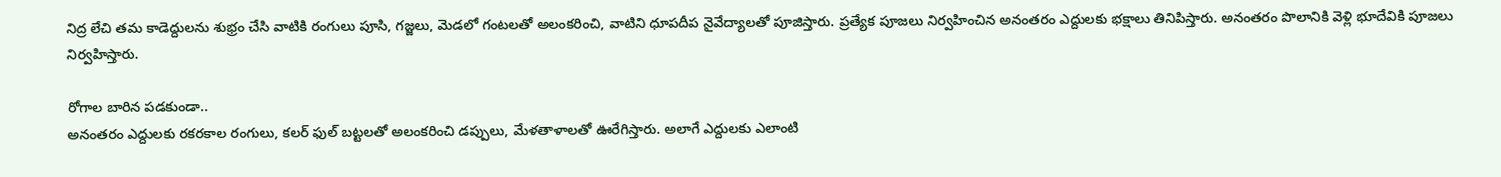నిద్ర లేచి తమ కాడెద్దులను శుభ్రం చేసి వాటికి రంగులు పూసి, గజ్జలు, మెడలో గంటలతో అలంకరించి, వాటిని ధూపదీప నైవేద్యాలతో పూజిస్తారు. ప్రత్యేక పూజలు నిర్వహించిన అనంతరం ఎద్దులకు భక్షాలు తినిపిస్తారు. అనంతరం పొలానికి వెళ్లి భూదేవికి పూజలు నిర్వహిస్తారు.

రోగాల బారిన పడకుండా..
అనంతరం ఎద్దులకు రకరకాల రంగులు, కలర్ ఫుల్ బట్టలతో అలంకరించి డప్పులు, మేళతాళాలతో ఊరేగిస్తారు. అలాగే ఎద్దులకు ఎలాంటి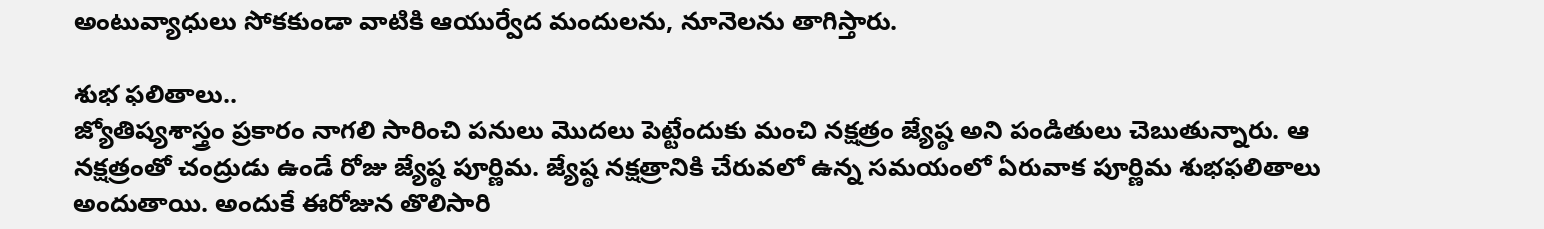అంటువ్యాధులు సోకకుండా వాటికి ఆయుర్వేద మందులను, నూనెలను తాగిస్తారు.

శుభ ఫలితాలు..
జ్యోతిష్యశాస్త్రం ప్రకారం నాగలి సారించి పనులు మొదలు పెట్టేందుకు మంచి నక్షత్రం జ్యేష్ఠ అని పండితులు చెబుతున్నారు. ఆ నక్షత్రంతో చంద్రుడు ఉండే రోజు జ్యేష్ఠ పూర్ణిమ. జ్యేష్ఠ నక్షత్రానికి చేరువలో ఉన్న సమయంలో ఏరువాక పూర్ణిమ శుభఫలితాలు అందుతాయి. అందుకే ఈరోజున తొలిసారి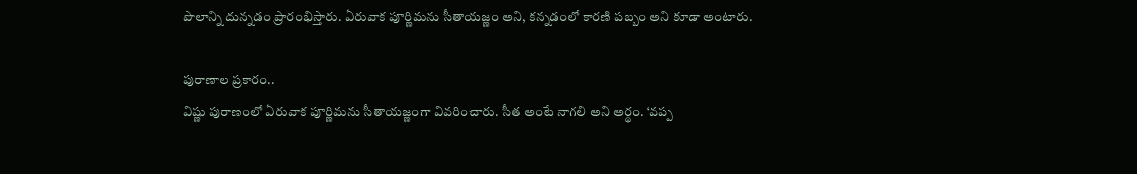పొలాన్ని దున్నడం ప్రారంభిస్తారు. ఏరువాక పూర్ణిమను సీతాయజ్ణం అని, కన్నడంలో కారణి పబ్బం అని కూడా అంటారు.

పురాణాల ప్రకారం..
విష్ణు పురాణంలో ఏరువాక పూర్ణిమను సీతాయజ్ణంగా వివరించారు. సీత అంటే నాగలి అని అర్థం. ‘వప్ప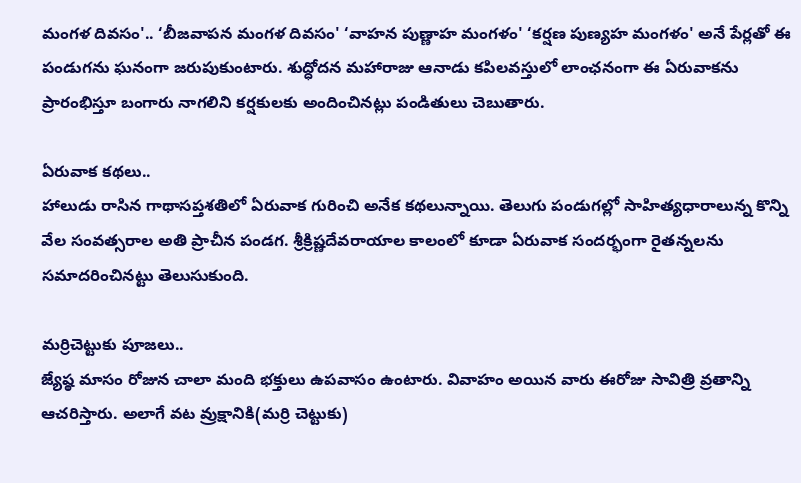మంగళ దివసం'.. ‘బీజవాపన మంగళ దివసం' ‘వాహన పుణ్ణాహ మంగళం' ‘కర్షణ పుణ్యహ మంగళం' అనే పేర్లతో ఈ పండుగను ఘనంగా జరుపుకుంటారు. శుద్ధోదన మహారాజు ఆనాడు కపిలవస్తులో లాంఛనంగా ఈ ఏరువాకను ప్రారంభిస్తూ బంగారు నాగలిని కర్షకులకు అందించినట్లు పండితులు చెబుతారు.

ఏరువాక కథలు..
హాలుడు రాసిన గాథాసప్తశతిలో ఏరువాక గురించి అనేక కథలున్నాయి. తెలుగు పండుగల్లో సాహిత్యధారాలున్న కొన్ని వేల సంవత్సరాల అతి ప్రాచీన పండగ. శ్రీక్రిష్ణదేవరాయాల కాలంలో కూడా ఏరువాక సందర్భంగా రైతన్నలను సమాదరించినట్టు తెలుసుకుంది.

మర్రిచెట్టుకు పూజలు..
జ్యేష్ఠ మాసం రోజున చాలా మంది భక్తులు ఉపవాసం ఉంటారు. వివాహం అయిన వారు ఈరోజు సావిత్రి వ్రతాన్ని ఆచరిస్తారు. అలాగే వట వ్రుక్షానికి(మర్రి చెట్టుకు)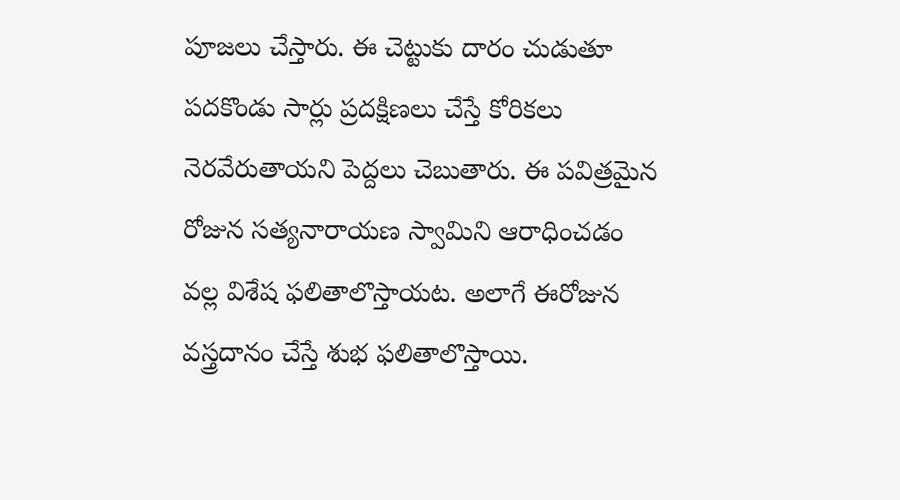పూజలు చేస్తారు. ఈ చెట్టుకు దారం చుడుతూ పదకొండు సార్లు ప్రదక్షిణలు చేస్తే కోరికలు నెరవేరుతాయని పెద్దలు చెబుతారు. ఈ పవిత్రమైన రోజున సత్యనారాయణ స్వామిని ఆరాధించడం వల్ల విశేష ఫలితాలొస్తాయట. అలాగే ఈరోజున వస్త్రదానం చేస్తే శుభ ఫలితాలొస్తాయి.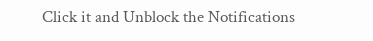Click it and Unblock the Notifications